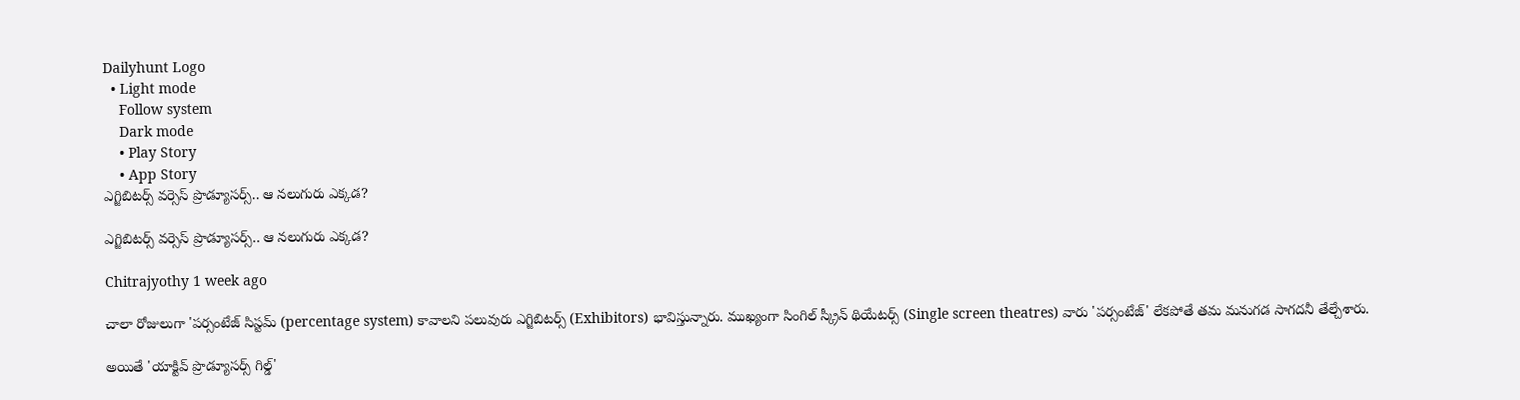Dailyhunt Logo
  • Light mode
    Follow system
    Dark mode
    • Play Story
    • App Story
ఎగ్జిబిటర్స్ వర్సెస్ ప్రొడ్యూసర్స్.. ఆ నలుగురు ఎక్కడ?

ఎగ్జిబిటర్స్ వర్సెస్ ప్రొడ్యూసర్స్.. ఆ నలుగురు ఎక్కడ?

Chitrajyothy 1 week ago

చాలా రోజులుగా 'పర్సంటేజ్ సిస్టమ్ (percentage system) కావాలని పలువురు ఎగ్జిబిటర్స్ (Exhibitors) భావిస్తున్నారు. ముఖ్యంగా సింగిల్ స్క్రీన్ థియేటర్స్ (Single screen theatres) వారు 'పర్సంటేజ్' లేకపోతే తమ మనుగడ సాగదనీ తేల్చేశారు.

అయితే 'యాక్టివ్ ప్రొడ్యూసర్స్ గిల్డ్'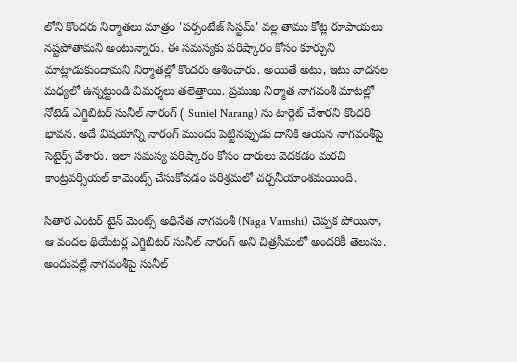లోని కొందరు నిర్మాతలు మాత్రం 'పర్సంటేజ్ సిస్టమ్' వల్ల తాము కోట్ల రూపాయలు నష్టపోతామని అంటున్నారు. ఈ సమస్యకు పరిష్కారం కోసం కూర్చుని మాట్లాడుకుందామని నిర్మాతల్లో కొందరు ఆశించారు. అయితే అటు, ఇటు వాదనల మధ్యలో ఉన్నట్టుండి విమర్శలు తలెత్తాయి. ప్రముఖ నిర్మాత నాగవంశీ మాటల్లో నోటెడ్ ఎగ్జిబిటర్ సునీల్ నారంగ్ ( Suniel Narang) ను టార్గెట్ చేశారని కొందరి భావన. అదే విషయాన్ని నారంగ్ ముందు పెట్టినప్పుడు దానికి ఆయన నాగవంశీపై సెటైర్స్ వేశారు. ఇలా సమస్య పరిష్కారం కోసం దారులు వెదకడం మరచి కాంట్రవర్సియల్ కామెంట్స్ చేసుకోవడం పరిశ్రమలో చర్చనీయాంశమయింది.

సితార ఎంటర్ టైన్ మెంట్స్ అధినేత నాగవంశీ (Naga Vamshi) చెప్పక పోయినా, ఆ వందల థియేటర్ల ఎగ్జిబిటర్ సునీల్ నారంగ్ అని చిత్రసీమలో అందరికీ తెలుసు. అందువల్లే నాగవంశీపై సునీల్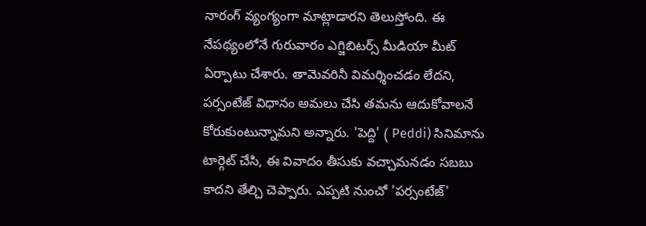నారంగ్ వ్యంగ్యంగా మాట్లాడారని తెలుస్తోంది. ఈ నేపథ్యంలోనే గురువారం ఎగ్జిబిటర్స్ మీడియా మీట్ ఏర్పాటు చేశారు. తామెవరినీ విమర్శించడం లేదని, పర్సంటేజ్ విధానం అమలు చేసి తమను ఆదుకోవాలనే కోరుకుంటున్నామని అన్నారు. 'పెద్ది' ( Peddi) సినిమాను టార్గెట్ చేసి, ఈ వివాదం తీసుకు వచ్చామనడం సబబు కాదని తేల్చి చెప్పారు. ఎప్పటి నుంచో 'పర్సంటేజ్'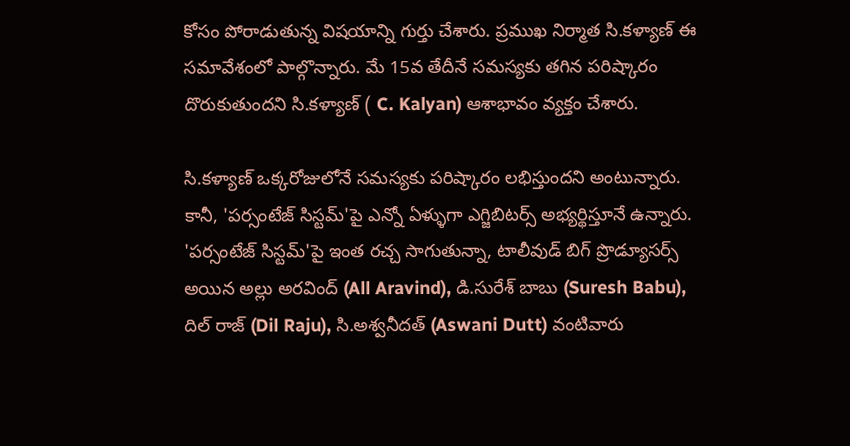కోసం పోరాడుతున్న విషయాన్ని గుర్తు చేశారు. ప్రముఖ నిర్మాత సి.కళ్యాణ్ ఈ సమావేశంలో పాల్గొన్నారు. మే 15వ తేదీనే సమస్యకు తగిన పరిష్కారం దొరుకుతుందని సి.కళ్యాణ్ ( C. Kalyan) ఆశాభావం వ్యక్తం చేశారు.

సి.కళ్యాణ్ ఒక్కరోజులోనే సమస్యకు పరిష్కారం లభిస్తుందని అంటున్నారు. కానీ, 'పర్సంటేజ్ సిస్టమ్'పై ఎన్నో ఏళ్ళుగా ఎగ్జిబిటర్స్ అభ్యర్థిస్తూనే ఉన్నారు. 'పర్సంటేజ్ సిస్టమ్'పై ఇంత రచ్చ సాగుతున్నా, టాలీవుడ్ బిగ్ ప్రొడ్యూసర్స్ అయిన అల్లు అరవింద్ (All Aravind), డి.సురేశ్ బాబు (Suresh Babu), దిల్ రాజ్ (Dil Raju), సి.అశ్వనీదత్ (Aswani Dutt) వంటివారు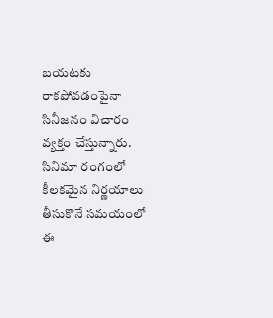బయటకు రాకపోవడంపైనా సినీజనం విచారం వ్యక్తం చేస్తున్నారు. సినిమా రంగంలో కీలకమైన నిర్ణయాలు తీసుకొనే సమయంలో ఈ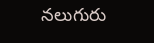నలుగురు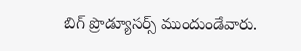బిగ్ ప్రొడ్యూసర్స్ ముందుండేవారు.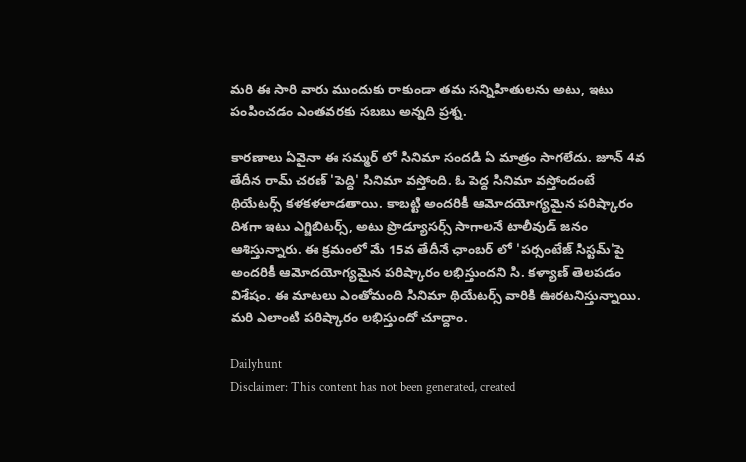మరి ఈ సారి వారు ముందుకు రాకుండా తమ సన్నిహితులను అటు, ఇటు పంపించడం ఎంతవరకు సబబు అన్నది ప్రశ్న.

కారణాలు ఏవైనా ఈ సమ్మర్ లో సినిమా సందడి ఏ మాత్రం సాగలేదు. జూన్ 4వ తేదీన రామ్ చరణ్ 'పెద్ది' సినిమా వస్తోంది. ఓ పెద్ద సినిమా వస్తోందంటే థియేటర్స్ కళకళలాడతాయి. కాబట్టి అందరికీ ఆమోదయోగ్యమైన పరిష్కారం దిశగా ఇటు ఎగ్జిబిటర్స్, అటు ప్రొడ్యూసర్స్ సాగాలనే టాలీవుడ్ జనం ఆశిస్తున్నారు. ఈ క్రమంలో మే 15వ తేదీనే ఛాంబర్ లో 'పర్సంటేజ్ సిస్టమ్'పై అందరికీ ఆమోదయోగ్యమైన పరిష్కారం లభిస్తుందని సి. కళ్యాణ్‌ తెలపడం విశేషం. ఈ మాటలు ఎంతోమంది సినిమా థియేటర్స్ వారికి ఊరటనిస్తున్నాయి. మరి ఎలాంటి పరిష్కారం లభిస్తుందో చూద్దాం.

Dailyhunt
Disclaimer: This content has not been generated, created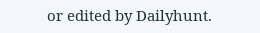or edited by Dailyhunt.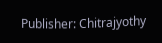Publisher: Chitrajyothy